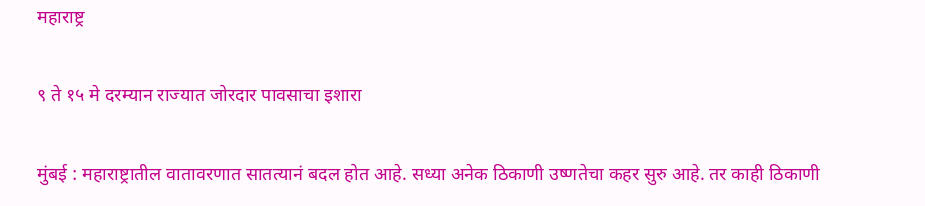महाराष्ट्र

९ ते १५ मे दरम्यान राज्यात जोरदार पावसाचा इशारा

मुंबई : महाराष्ट्रातील वातावरणात सातत्यानं बदल होत आहे. सध्या अनेक ठिकाणी उष्णतेचा कहर सुरु आहे. तर काही ठिकाणी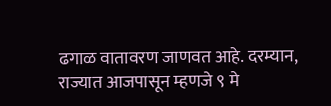ढगाळ वातावरण जाणवत आहे. दरम्यान, राज्यात आजपासून म्हणजे ९ मे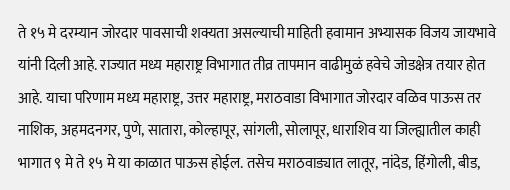ते १५ मे दरम्यान जोरदार पावसाची शक्यता असल्याची माहिती हवामान अभ्यासक विजय जायभावे यांनी दिली आहे. राज्यात मध्य महाराष्ट्र विभागात तीव्र तापमान वाढीमुळं हवेचे जोडक्षेत्र तयार होत आहे. याचा परिणाम मध्य महाराष्ट्र, उत्तर महाराष्ट्र, मराठवाडा विभागात जोरदार वळिव पाऊस तर नाशिक, अहमदनगर, पुणे, सातारा, कोल्हापूर, सांगली, सोलापूर, धाराशिव या जिल्ह्यातील काही भागात ९ मे ते १५ मे या काळात पाऊस होईल. तसेच मराठवाड्यात लातूर, नांदेड, हिंगोली, बीड,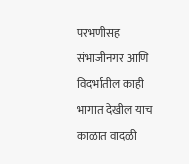परभणीसह संभाजीनगर आणि विदर्भातील काही भागात देखील याच काळात वादळी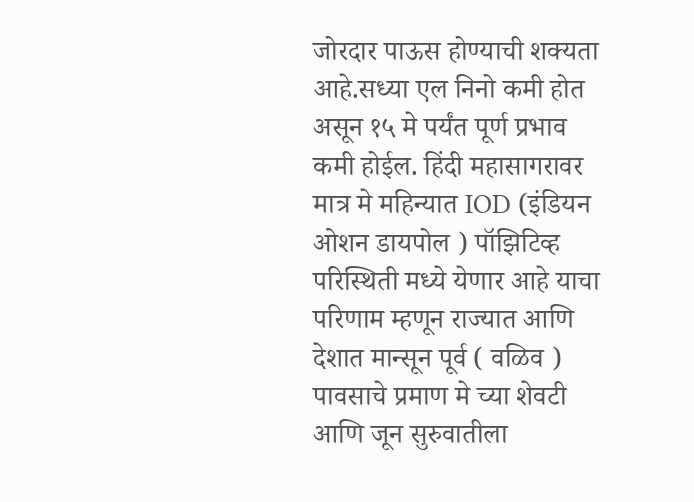जोरदार पाऊस होण्याची शक्यता आहे.सध्या एल निनो कमी होत असून १५ मे पर्यंत पूर्ण प्रभाव कमी होईल. हिंदी महासागरावर मात्र मे महिन्यात IOD (इंडियन ओशन डायपोल ) पॉझिटिव्ह परिस्थिती मध्ये येणार आहे याचा परिणाम म्हणून राज्यात आणि देशात मान्सून पूर्व ( वळिव ) पावसाचे प्रमाण मे च्या शेवटी आणि जून सुरुवातीला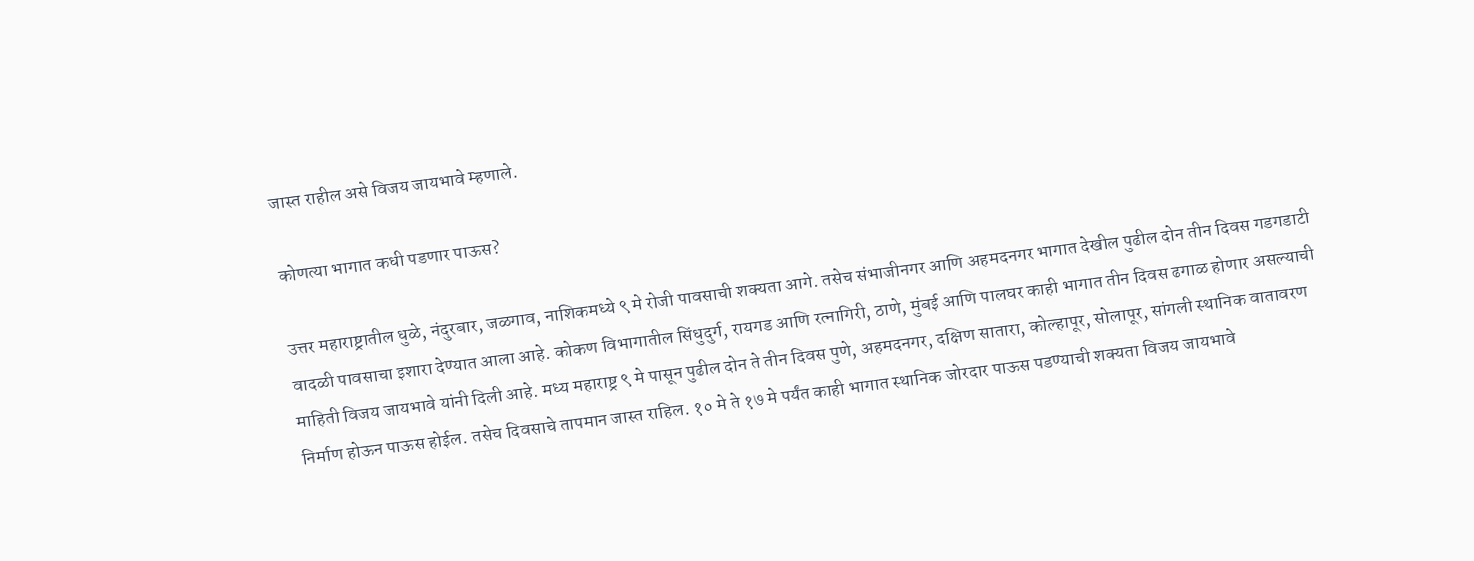जास्त राहील असे विजय जायभावे म्हणाले.

कोणत्या भागात कधी पडणार पाऊस?

उत्तर महाराष्ट्रातील धुळे, नंदुरबार, जळगाव, नाशिकमध्ये ९ मे रोजी पावसाची शक्यता आगे. तसेच संभाजीनगर आणि अहमदनगर भागात देखील पुढील दोन तीन दिवस गडगडाटी वादळी पावसाचा इशारा देण्यात आला आहे. कोकण विभागातील सिंधुदुर्ग, रायगड आणि रत्नागिरी, ठाणे, मुंबई आणि पालघर काही भागात तीन दिवस ढगाळ होणार असल्याची माहिती विजय जायभावे यांनी दिली आहे. मध्य महाराष्ट्र ९ मे पासून पुढील दोन ते तीन दिवस पुणे, अहमदनगर, दक्षिण सातारा, कोल्हापूर, सोलापूर, सांगली स्थानिक वातावरण निर्माण होऊन पाऊस होईल. तसेच दिवसाचे तापमान जास्त राहिल. १० मे ते १७ मे पर्यंत काही भागात स्थानिक जोरदार पाऊस पडण्याची शक्यता विजय जायभावे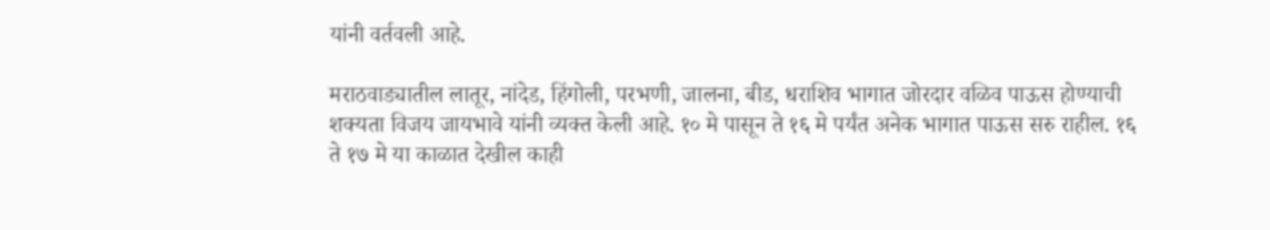यांनी वर्तवली आहे.

मराठवाड्यातील लातूर, नांदेड, हिंगोली, परभणी, जालना, बीड, धराशिव भागात जोरदार वळिव पाऊस होण्याची शक्यता विजय जायभावे यांनी व्यक्त केली आहे. १० मे पासून ते १६ मे पर्यंत अनेक भागात पाऊस सरु राहील. १६ ते १७ मे या काळात देखील काही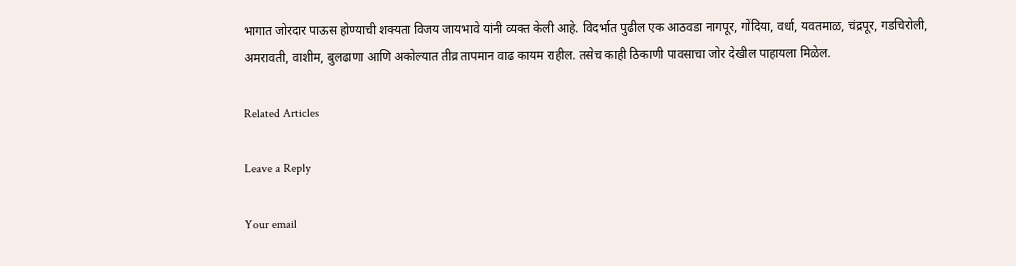भागात जोरदार पाऊस होण्याची शक्यता विजय जायभावे यांनी व्यक्त केली आहे. विदर्भात पुढील एक आठवडा नागपूर, गोंदिया, वर्धा, यवतमाळ, चंद्रपूर, गडचिरोली, अमरावती, वाशीम, बुलढाणा आणि अकोल्यात तीव्र तापमान वाढ कायम राहील. तसेच काही ठिकाणी पावसाचा जोर देखील पाहायला मिळेल.

Related Articles

Leave a Reply

Your email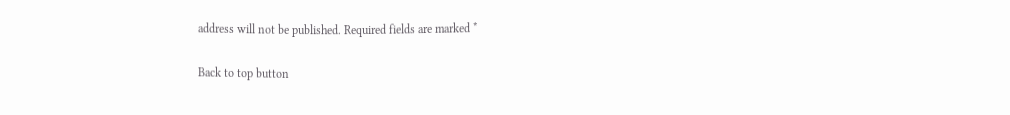address will not be published. Required fields are marked *

Back to top button